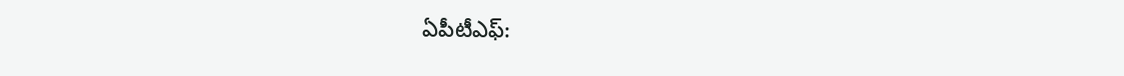ఏపీటీఎఫ్: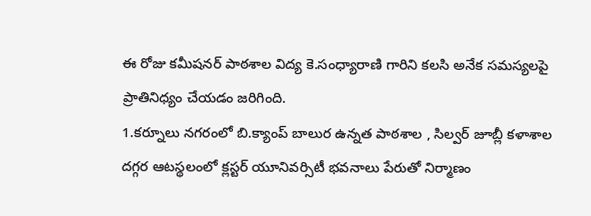ఈ రోజు కమీషనర్ పాఠశాల విద్య కె.సంధ్యారాణి గారిని కలసి అనేక సమస్యలపై ప్రాతినిధ్యం చేయడం జరిగింది.
1.కర్నూలు నగరంలో బి.క్యాంప్ బాలుర ఉన్నత పాఠశాల , సిల్వర్ జూబ్లీ కళాశాల దగ్గర ఆటస్థలంలో క్లస్టర్ యూనివర్సిటీ భవనాలు పేరుతో నిర్మాణం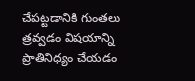చేపట్టడానికి గుంతలు త్రవ్వడం విషయాన్ని ప్రాతినిధ్యం చేయడం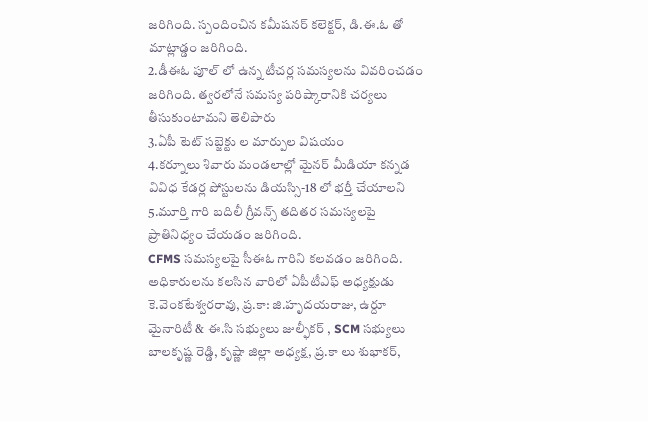జరిగింది. స్పందించిన కమీషనర్ కలెక్టర్, డి.ఈ.ఓ తో మాట్లాడ్డం జరిగింది.
2.డీఈఓ పూల్ లో ఉన్న టీచర్ల సమస్యలను వివరించడం జరిగింది. త్వరలోనే సమస్య పరిష్కారానికి చర్యలు తీసుకుంటామని తెలిపారు
3.ఏపీ టెట్ సబ్జెక్టు ల మార్పుల విషయం
4.కర్నూలు శివారు మండలాల్లో మైనర్ మీడియా కన్నడ వివిధ కేడర్ల పోస్టులను డియస్సి-18 లో భర్తీ చేయాలని
5.మూర్తి గారి బదిలీ గ్రీవన్స్ తదితర సమస్యలపై ప్రాతినిధ్యం చేయడం జరిగింది.
CFMS సమస్యలపై సీఈఓ గారిని కలవడం జరిగింది.
అధికారులను కలసిన వారిలో ఏపీటీఎఫ్ అధ్యక్షుడు కె.వెంకటేశ్వరరావు, ప్ర.కా: జి.హృదయరాజు, ఉర్దూ మైనారిటీ & ఈ.సి సభ్యులు జుల్ఫీకర్ , SCM సభ్యులు బాలకృష్ణ రెడ్డి, కృష్ణా జిల్లా అధ్యక్ష, ప్ర.కా లు శుభాకర్,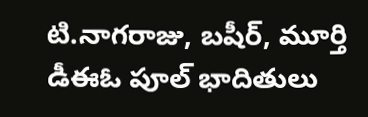టి.నాగరాజు, బషీర్, మూర్తి డీఈఓ పూల్ భాదితులు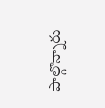పాల్గొన్నారు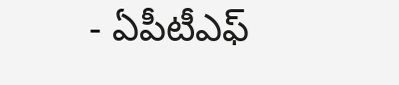- ఏపీటీఎఫ్